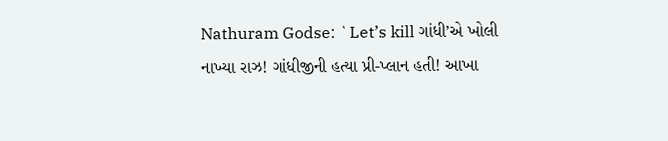Nathuram Godse: `Let’s kill ગાંધી’એ ખોલી નાખ્યા રાઝ! ગાંધીજીની હત્યા પ્રી-પ્લાન હતી! આખા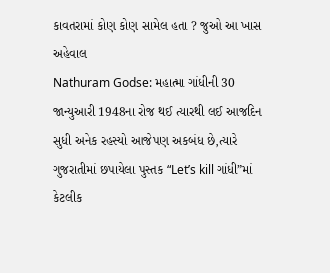કાવતરામાં કોણ કોણ સામેલ હતા ? જુઓ આ ખાસ અહેવાલ
Nathuram Godse: મહાત્મા ગાંધીની 30 જાન્યુઆરી 1948ના રોજ થઈ ત્યારથી લઈ આજદિન સુધી અનેક રહસ્યો આજેપણ અકબંધ છે,ત્યારે ગુજરાતીમાં છપાયેલા પુસ્તક “Let’s kill ગાંધી”માં કેટલીક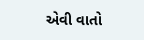એવી વાતો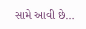સામે આવી છે…